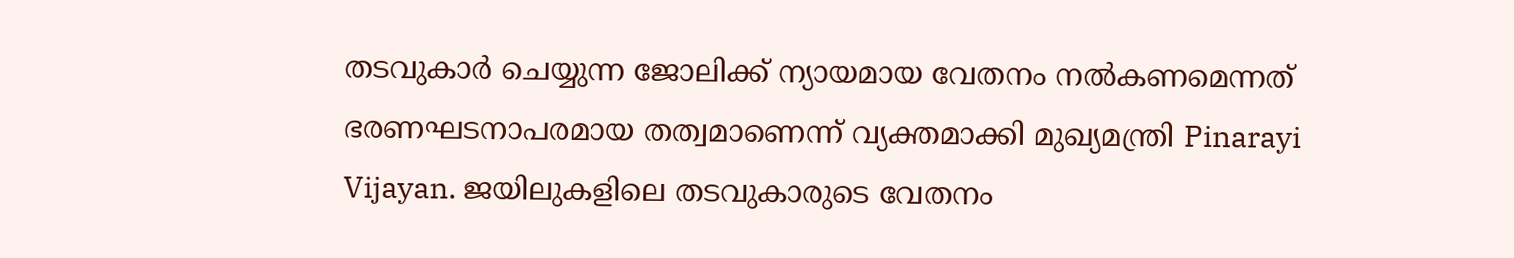തടവുകാർ ചെയ്യുന്ന ജോലിക്ക് ന്യായമായ വേതനം നൽകണമെന്നത് ഭരണഘടനാപരമായ തത്വമാണെന്ന് വ്യക്തമാക്കി മുഖ്യമന്ത്രി Pinarayi Vijayan. ജയിലുകളിലെ തടവുകാരുടെ വേതനം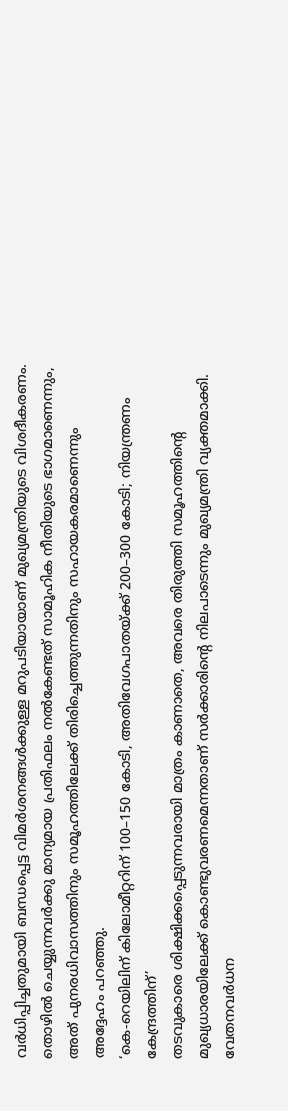വർധിപ്പിച്ചതുമായി ബന്ധപ്പെട്ട വിമർശനങ്ങൾക്കുള്ള മറുപടിയായാണ് മുഖ്യമന്ത്രിയുടെ വിശദീകരണം. തൊഴിൽ ചെയ്യുന്നവർക്കു മാന്യമായ പ്രതിഫലം നൽകേണ്ടത് സാമൂഹിക നീതിയുടെ ഭാഗമാണെന്നും, അത് പുനരധിവാസത്തിനും സമൂഹത്തിലേക്ക് തിരിച്ചെത്തുന്നതിനും സഹായകരമാണെന്നും അദ്ദേഹം പറഞ്ഞു.
‘കെ-റെയിലിന് കിലോമീറ്ററിന് 100–150 കോടി, അതിവേഗപാതയ്ക്ക് 200–300 കോടി; നിയന്ത്രണം കേന്ദ്രത്തിന്’
തടവുകാരെ ശിക്ഷിക്കപ്പെടുന്നവരായി മാത്രം കാണാതെ, അവരെ തിരുത്തി സമൂഹത്തിന്റെ മുഖ്യധാരയിലേക്ക് കൊണ്ടുവരണമെന്നതാണ് സർക്കാരിന്റെ നിലപാടെന്നും മുഖ്യമന്ത്രി വ്യക്തമാക്കി. വേതനവർധന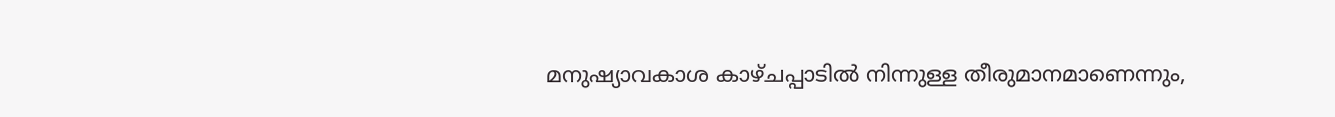മനുഷ്യാവകാശ കാഴ്ചപ്പാടിൽ നിന്നുള്ള തീരുമാനമാണെന്നും,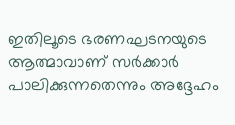ഇതിലൂടെ ഭരണഘടനയുടെ ആത്മാവാണ് സർക്കാർ പാലിക്കുന്നതെന്നും അദ്ദേഹം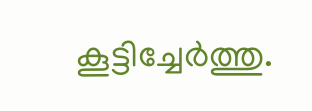കൂട്ടിച്ചേർത്തു.